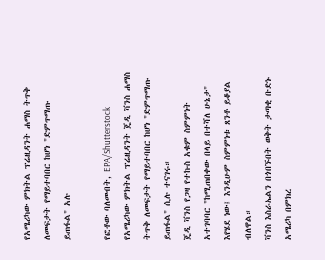የአሜሪካው ምክትል ፕሬዚዳንት ሐማስ ትጥቅ ለመፍታት የማይተባበር ከሆነ "ድምጥማጡ ይጠፋል" አሉ

የፎቶው ባለመብት, EPA/Shutterstock
የአሜሪካው ምክትል ፕሬዚዳንት ጄዲ ቫንስ ሐማስ ትጥቅ ለመፍታት የማይተባበር ከሆነ "ድምጥማጡ ይጠፋል" ሲሉ ተናገሩ።
ጄዲ ቫንስ የጋዛ የተኩስ አቁም ስምምነት አተገባባር "ከሚጠበቀው በላይ በተሻለ ሁኔታ" እየሄደ ነው፤ እንዲሁም ስምምነቱ ጸንቶ ይቆያል ብለዋል።
ቫንስ እስራኤልን በጎበኙበት ወቅት ታጣቂ ቡድኑ አሜሪካ በምክረ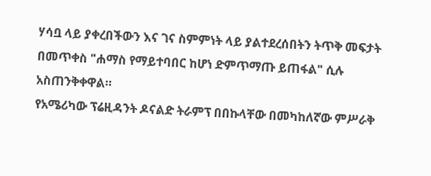ሃሳቧ ላይ ያቀረበችውን እና ገና ስምምነት ላይ ያልተደረሰበትን ትጥቅ መፍታት በመጥቀስ "ሐማስ የማይተባበር ከሆነ ድምጥማጡ ይጠፋል" ሲሉ አስጠንቅቀዋል።
የአሜሪካው ፕሬዚዳንት ዶናልድ ትራምፕ በበኩላቸው በመካከለኛው ምሥራቅ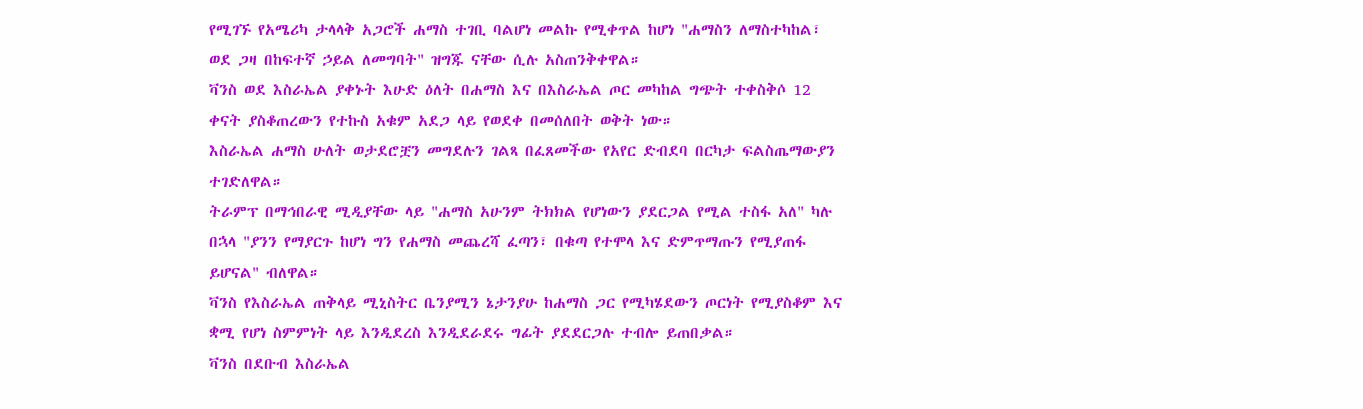የሚገኙ የአሜሪካ ታላላቅ አጋሮች ሐማስ ተገቢ ባልሆነ መልኩ የሚቀጥል ከሆነ "ሐማስን ለማስተካከል፣ ወደ ጋዛ በከፍተኛ ኃይል ለመግባት" ዝግጁ ናቸው ሲሉ አስጠንቅቀዋል።
ቫንስ ወደ እስራኤል ያቀኑት እሁድ ዕለት በሐማስ እና በእስራኤል ጦር መካከል ግጭት ተቀስቅሶ 12 ቀናት ያስቆጠረውን የተኩስ አቁም አደጋ ላይ የወደቀ በመሰለበት ወቅት ነው።
እስራኤል ሐማስ ሁለት ወታደሮቿን መግደሉን ገልጻ በፈጸመችው የአየር ድብደባ በርካታ ፍልስጤማውያን ተገድለዋል።
ትራምፕ በማኅበራዊ ሚዲያቸው ላይ "ሐማስ አሁንም ትክክል የሆነውን ያደርጋል የሚል ተስፋ አለ" ካሉ በኋላ "ያንን የማያርጉ ከሆነ ግን የሐማስ መጨረሻ ፈጣን፣ በቁጣ የተሞላ እና ድምጥማጡን የሚያጠፋ ይሆናል" ብለዋል።
ቫንስ የእስራኤል ጠቅላይ ሚኒስትር ቤንያሚን ኔታንያሁ ከሐማስ ጋር የሚካሄደውን ጦርነት የሚያስቆም እና ቋሚ የሆነ ስምምነት ላይ እንዲደረስ እንዲደራደሩ ግፊት ያደደርጋሉ ተብሎ ይጠበቃል።
ቫንስ በደቡብ እስራኤል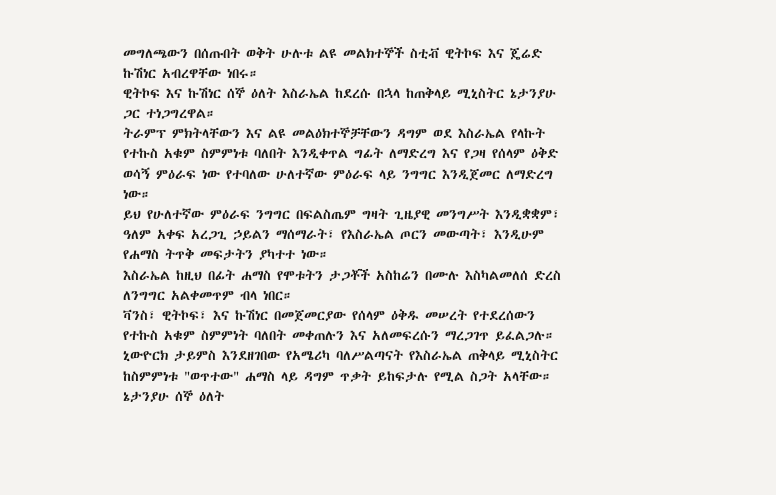መግለጫውን በሰጡበት ወቅት ሁሉቱ ልዩ መልክተኞች ስቲቭ ዊትኮፍ እና ጄሬድ ኩሽነር አብረዋቸው ነበሩ።
ዊትኮፍ እና ኩሽነር ሰኞ ዕለት እስራኤል ከደረሱ በኋላ ከጠቅላይ ሚኒስትር ኔታንያሁ ጋር ተነጋግረዋል።
ትራምፕ ምክትላቸውን እና ልዩ መልዕክተኞቻቸውን ዳግም ወደ እስራኤል የላኩት የተኩስ አቁም ስምምነቱ ባለበት እንዲቀጥል ግፊት ለማድረግ እና የጋዛ የሰላም ዕቅድ ወሳኝ ምዕራፍ ነው የተባለው ሁለተኛው ምዕራፍ ላይ ንግግር እንዲጀመር ለማድረግ ነው።
ይህ የሁለተኛው ምዕራፍ ንግግር በፍልስጤም ግዛት ጊዜያዊ መንግሥት እንዲቋቋም፣ ዓለም አቀፍ አረጋጊ ኃይልን ማሰማራት፣ የእስራኤል ጦርን መውጣት፣ እንዲሁም የሐማስ ትጥቅ መፍታትን ያካተተ ነው።
እስራኤል ከዚህ በፊት ሐማስ የሞቱትን ታጋቾች አስከሬን በሙሉ እስካልመለሰ ድረስ ለንግግር አልቀመጥም ብላ ነበር።
ቫንስ፣ ዊትኮፍ፣ እና ኩሽነር በመጀመርያው የሰላም ዕቅዱ መሠረት የተደረሰውን የተኩስ አቁም ስምምነት ባለበት መቀጠሉን እና አለመፍረሱን ማረጋገጥ ይፈልጋሉ።
ኒውዮርክ ታይምስ እንደዘገበው የአሜሪካ ባለሥልጣናት የእስራኤል ጠቅላይ ሚኒስትር ከስምምነቱ "ወጥተው" ሐማስ ላይ ዳግም ጥቃት ይከፍታሉ የሚል ስጋት አላቸው።
ኔታንያሁ ሰኞ ዕለት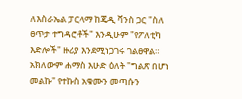ለእስራኤል ፓርላማ ከጄዲ ቫንስ ጋር "ስለ ፀጥታ ተግዳሮቶች" እንዲሁም "የፖለቲካ እድሎች" ዙሪያ እንደሚነጋገሩ ገልፀዋል።
አክለውም ሐማስ እሁድ ዕለት "ግልጽ በሆነ መልኩ" የተኩስ አቁሙን መጣሱን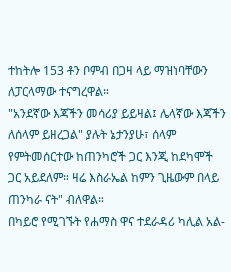ተከትሎ 153 ቶን ቦምብ በጋዛ ላይ ማዝነባቸውን ለፓርላማው ተናግረዋል።
"አንደኛው እጃችን መሳሪያ ይይዛል፤ ሌላኛው እጃችን ለሰላም ይዘረጋል" ያሉት ኔታንያሁ፣ ሰላም የምትመሰርተው ከጠንካሮች ጋር እንጂ ከደካሞች ጋር አይደለም። ዛሬ እስራኤል ከምን ጊዜውም በላይ ጠንካራ ናት" ብለዋል።
በካይሮ የሚገኙት የሐማስ ዋና ተደራዳሪ ካሊል አል-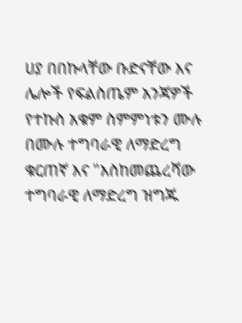ሀያ በበኩላቸው ቡድናቸው እና ሌሎች የፍልስጤም አንጃዎች የተኩስ አቁም ስምምነቱን ሙሉ በሙሉ ተግባራዊ ለማድረግ ቁርጠኛ እና "እስከመጨረሻው ተግባራዊ ለማድረግ ዝግጁ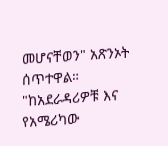መሆናቸወን" አጽንኦት ሰጥተዋል።
"ከአደራዳሪዎቹ እና የአሜሪካው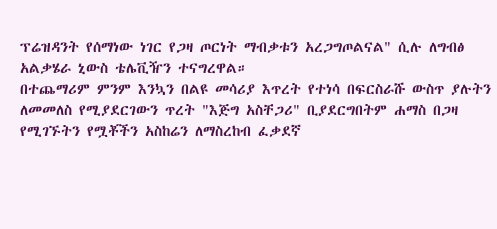ፕሬዝዳንት የሰማነው ነገር የጋዛ ጦርነት ማብቃቱን አረጋግጦልናል" ሲሉ ለግብፅ አልቃሄራ ኒውስ ቴሌቪዥን ተናግረዋል።
በተጨማሪም ምንም እንኳን በልዩ መሳሪያ እጥረት የተነሳ በፍርስራሹ ውስጥ ያሉትን ለመመለስ የሚያደርገውን ጥረት "እጅግ አስቸጋሪ" ቢያደርግበትም ሐማስ በጋዛ የሚገኙትን የሟቾችን አስከሬን ለማስረከብ ፈቃደኛ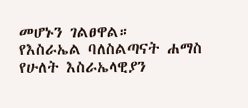መሆኑን ገልፀዋል።
የእስራኤል ባለስልጣናት ሐማስ የሁለት እስራኤላዊያን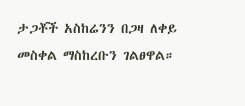ታጋቾች አስከሬንን በጋዛ ለቀይ መስቀል ማስከረቡን ገልፀዋል።